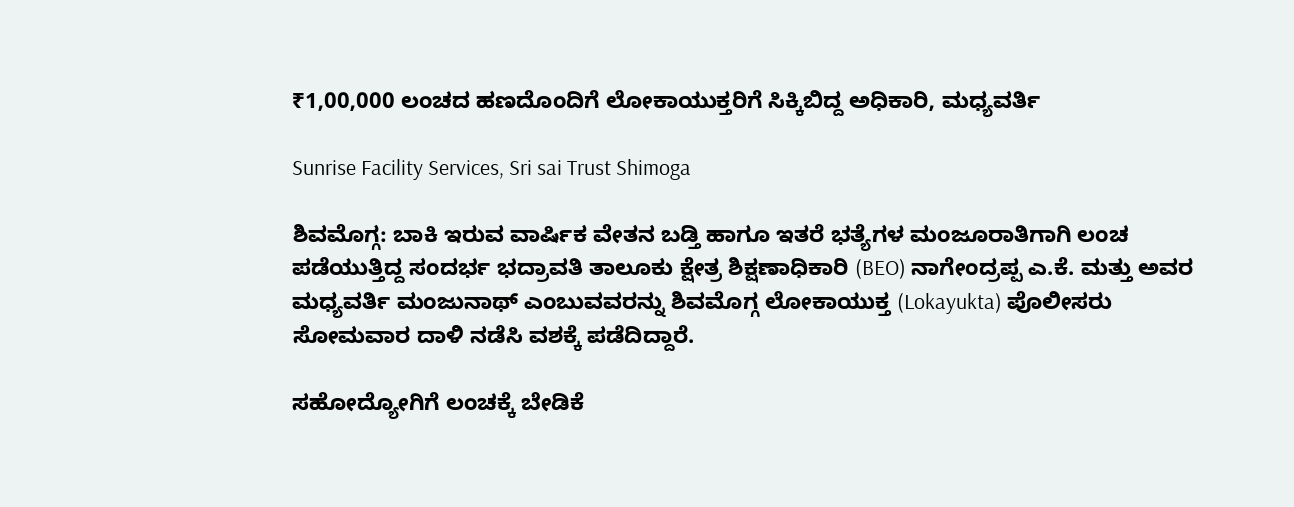₹1,00,000 ಲಂಚದ ಹಣದೊಂದಿಗೆ ಲೋಕಾಯುಕ್ತರಿಗೆ ಸಿಕ್ಕಿಬಿದ್ದ ಅಧಿಕಾರಿ, ಮಧ್ಯವರ್ತಿ

Sunrise Facility Services, Sri sai Trust Shimoga

ಶಿವಮೊಗ್ಗ: ಬಾಕಿ ಇರುವ ವಾರ್ಷಿಕ ವೇತನ ಬಡ್ತಿ ಹಾಗೂ ಇತರೆ ಭತ್ಯೆಗಳ ಮಂಜೂರಾತಿಗಾಗಿ ಲಂಚ ಪಡೆಯುತ್ತಿದ್ದ ಸಂದರ್ಭ ಭದ್ರಾವತಿ ತಾಲೂಕು ಕ್ಷೇತ್ರ ಶಿಕ್ಷಣಾಧಿಕಾರಿ (BEO) ನಾಗೇಂದ್ರಪ್ಪ ಎ.ಕೆ. ಮತ್ತು ಅವರ ಮಧ್ಯವರ್ತಿ ಮಂಜುನಾಥ್ ಎಂಬುವವರನ್ನು ಶಿವಮೊಗ್ಗ ಲೋಕಾಯುಕ್ತ (Lokayukta) ಪೊಲೀಸರು ಸೋಮವಾರ ದಾಳಿ ನಡೆಸಿ ವಶಕ್ಕೆ ಪಡೆದಿದ್ದಾರೆ.

ಸಹೋದ್ಯೋಗಿಗೆ ಲಂಚಕ್ಕೆ ಬೇಡಿಕೆ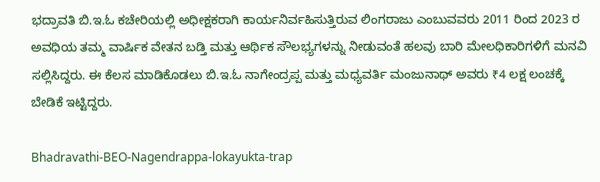ಭದ್ರಾವತಿ ಬಿ.ಇ.ಓ ಕಚೇರಿಯಲ್ಲಿ ಅಧೀಕ್ಷಕರಾಗಿ ಕಾರ್ಯನಿರ್ವಹಿಸುತ್ತಿರುವ ಲಿಂಗರಾಜು ಎಂಬುವವರು 2011 ರಿಂದ 2023 ರ ಅವಧಿಯ ತಮ್ಮ ವಾರ್ಷಿಕ ವೇತನ ಬಡ್ತಿ ಮತ್ತು ಆರ್ಥಿಕ ಸೌಲಭ್ಯಗಳನ್ನು ನೀಡುವಂತೆ ಹಲವು ಬಾರಿ ಮೇಲಧಿಕಾರಿಗಳಿಗೆ ಮನವಿ ಸಲ್ಲಿಸಿದ್ದರು. ಈ ಕೆಲಸ ಮಾಡಿಕೊಡಲು ಬಿ.ಇ.ಓ ನಾಗೇಂದ್ರಪ್ಪ ಮತ್ತು ಮಧ್ಯವರ್ತಿ ಮಂಜುನಾಥ್ ಅವರು ₹4 ಲಕ್ಷ ಲಂಚಕ್ಕೆ ಬೇಡಿಕೆ ಇಟ್ಟಿದ್ದರು.

Bhadravathi-BEO-Nagendrappa-lokayukta-trap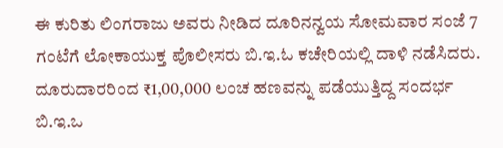ಈ ಕುರಿತು ಲಿಂಗರಾಜು ಅವರು ನೀಡಿದ ದೂರಿನನ್ವಯ ಸೋಮವಾರ ಸಂಜೆ 7 ಗಂಟೆಗೆ ಲೋಕಾಯುಕ್ತ ಪೊಲೀಸರು ಬಿ.ಇ.ಓ ಕಚೇರಿಯಲ್ಲಿ ದಾಳಿ ನಡೆಸಿದರು. ದೂರುದಾರರಿಂದ ₹1,00,000 ಲಂಚ ಹಣವನ್ನು ಪಡೆಯುತ್ತಿದ್ದ ಸಂದರ್ಭ ಬಿ.ಇ.ಒ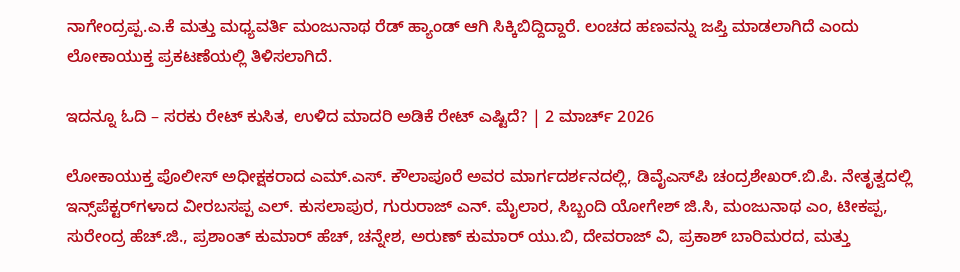ನಾಗೇಂದ್ರಪ್ಪ.ಎ.ಕೆ ಮತ್ತು ಮಧ್ಯವರ್ತಿ ಮಂಜುನಾಥ ರೆಡ್‌ ಹ್ಯಾಂಡ್‌ ಆಗಿ ಸಿಕ್ಕಿಬಿದ್ದಿದ್ದಾರೆ. ಲಂಚದ ಹಣವನ್ನು ಜಪ್ತಿ ಮಾಡಲಾಗಿದೆ ಎಂದು ಲೋಕಾಯುಕ್ತ ಪ್ರಕಟಣೆಯಲ್ಲಿ ತಿಳಿಸಲಾಗಿದೆ.

ಇದನ್ನೂ ಓದಿ – ಸರಕು ರೇಟ್‌ ಕುಸಿತ, ಉಳಿದ ಮಾದರಿ ಅಡಿಕೆ ರೇಟ್‌ ಎಷ್ಟಿದೆ? | 2 ಮಾರ್ಚ್‌ 2026

ಲೋಕಾಯುಕ್ತ ಪೊಲೀಸ್ ಅಧೀಕ್ಷಕರಾದ ಎಮ್.ಎಸ್. ಕೌಲಾಪೂರೆ ಅವರ ಮಾರ್ಗದರ್ಶನದಲ್ಲಿ, ಡಿವೈಎಸ್‌ಪಿ ಚಂದ್ರಶೇಖರ್.ಬಿ.ಪಿ. ನೇತೃತ್ವದಲ್ಲಿ ಇನ್ಸ್‌ಪೆಕ್ಟರ್‌ಗಳಾದ ವೀರಬಸಪ್ಪ ಎಲ್. ಕುಸಲಾಪುರ, ಗುರುರಾಜ್ ಎನ್. ಮೈಲಾರ, ಸಿಬ್ಬಂದಿ ಯೋಗೇಶ್ ಜಿ.ಸಿ, ಮಂಜುನಾಥ ಎಂ, ಟೀಕಪ್ಪ, ಸುರೇಂದ್ರ ಹೆಚ್.ಜಿ., ಪ್ರಶಾಂತ್ ಕುಮಾರ್ ಹೆಚ್, ಚನ್ನೇಶ, ಅರುಣ್ ಕುಮಾರ್ ಯು.ಬಿ, ದೇವರಾಜ್ ವಿ, ಪ್ರಕಾಶ್ ಬಾರಿಮರದ, ಮತ್ತು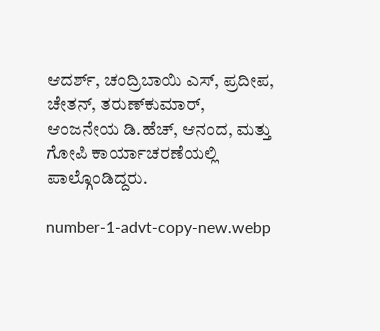ಆದರ್ಶ್, ಚಂದ್ರಿಬಾಯಿ ಎಸ್, ಪ್ರದೀಪ, ಚೇತನ್, ತರುಣ್‌ಕುಮಾರ್, ಆಂಜನೇಯ ಡಿ.ಹೆಚ್, ಆನಂದ, ಮತ್ತು ಗೋಪಿ ಕಾರ್ಯಾಚರಣೆಯಲ್ಲಿ ಪಾಲ್ಗೊಂಡಿದ್ದರು.

number-1-advt-copy-new.webp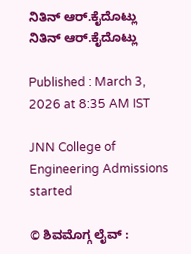ನಿತಿನ್ ಆರ್‌.ಕೈದೊಟ್ಲು
ನಿತಿನ್ ಆರ್‌.ಕೈದೊಟ್ಲು

Published : March 3, 2026 at 8:35 AM IST

JNN College of Engineering Admissions started

© ಶಿವಮೊಗ್ಗ ಲೈವ್‌ :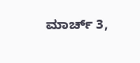ಮಾರ್ಚ್ 3,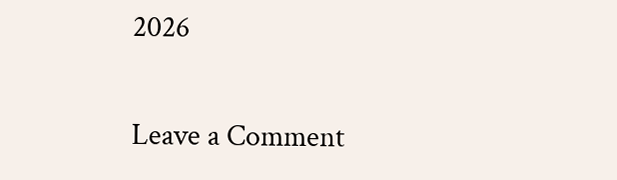2026

Leave a Comment